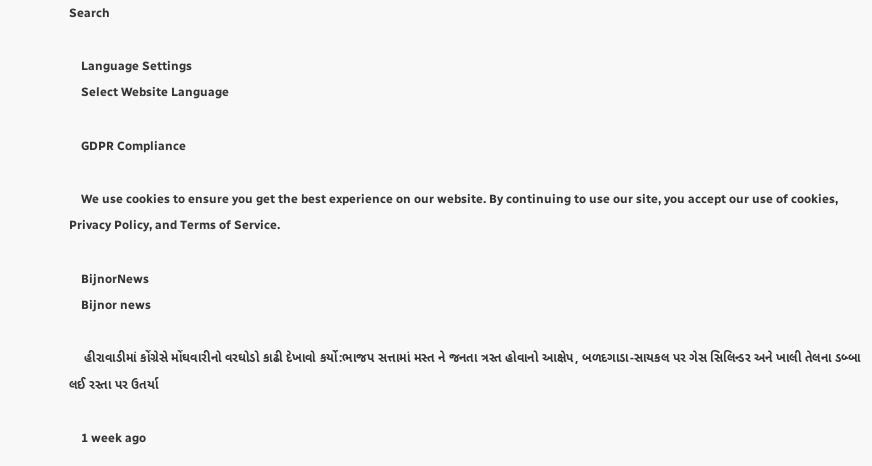Search

    Language Settings
    Select Website Language

    GDPR Compliance

    We use cookies to ensure you get the best experience on our website. By continuing to use our site, you accept our use of cookies, Privacy Policy, and Terms of Service.

    BijnorNews
    Bijnor news

    હીરાવાડીમાં કોંગ્રેસે મોંઘવારીનો વરઘોડો કાઢી દેખાવો કર્યો:ભાજપ સત્તામાં મસ્ત ને જનતા ત્રસ્ત હોવાનો આક્ષેપ, બળદગાડા-સાયકલ પર ગેસ સિલિન્ડર અને ખાલી તેલના ડબ્બા લઈ રસ્તા પર ઉતર્યા

    1 week ago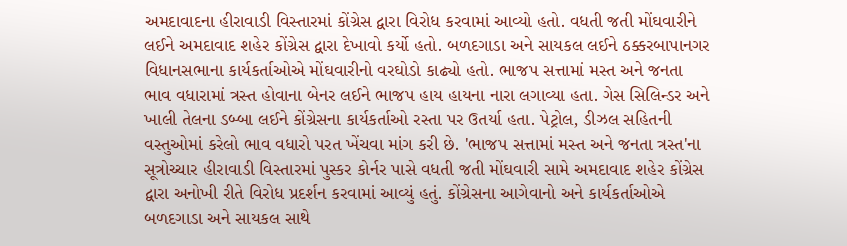અમદાવાદના હીરાવાડી વિસ્તારમાં કોંગ્રેસ દ્વારા વિરોધ કરવામાં આવ્યો હતો. વધતી જતી મોંઘવારીને લઈને અમદાવાદ શહેર કોંગ્રેસ દ્વારા દેખાવો કર્યો હતો. બળદગાડા અને સાયકલ લઈને ઠક્કરબાપાનગર વિધાનસભાના કાર્યકર્તાઓએ મોંઘવારીનો વરઘોડો કાઢ્યો હતો. ભાજપ સત્તામાં મસ્ત અને જનતા ભાવ વધારામાં ત્રસ્ત હોવાના બેનર લઈને ભાજપ હાય હાયના નારા લગાવ્યા હતા. ગેસ સિલિન્ડર અને ખાલી તેલના ડબ્બા લઈને કોંગ્રેસના કાર્યકર્તાઓ રસ્તા પર ઉતર્યા હતા. પેટ્રોલ, ડીઝલ સહિતની વસ્તુઓમાં કરેલો ભાવ વધારો પરત ખેંચવા માંગ કરી છે. 'ભાજપ સત્તામાં મસ્ત અને જનતા ત્રસ્ત'ના સૂત્રોચ્ચાર હીરાવાડી વિસ્તારમાં પુસ્કર કોર્નર પાસે વધતી જતી મોંઘવારી સામે અમદાવાદ શહેર કોંગ્રેસ દ્વારા અનોખી રીતે વિરોધ પ્રદર્શન કરવામાં આવ્યું હતું. કોંગ્રેસના આગેવાનો અને કાર્યકર્તાઓએ બળદગાડા અને સાયકલ સાથે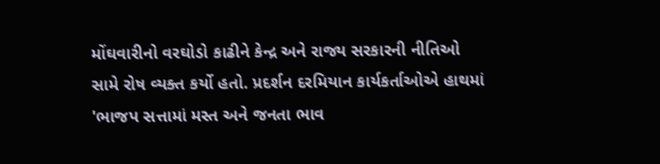મોંઘવારીનો વરઘોડો કાઢીને કેન્દ્ર અને રાજ્ય સરકારની નીતિઓ સામે રોષ વ્યક્ત કર્યો હતો. પ્રદર્શન દરમિયાન કાર્યકર્તાઓએ હાથમાં 'ભાજપ સત્તામાં મસ્ત અને જનતા ભાવ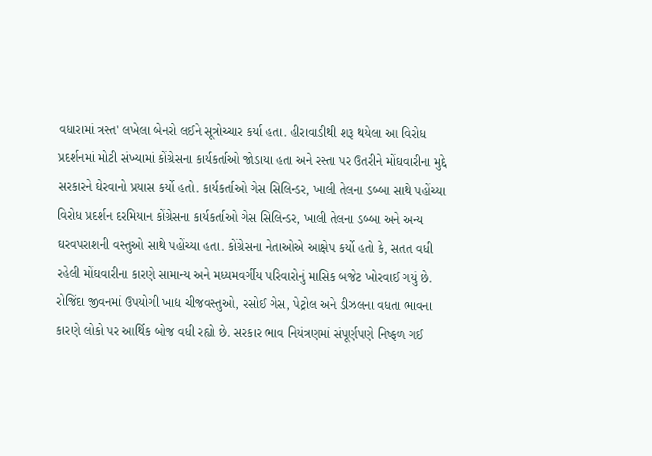વધારામાં ત્રસ્ત' લખેલા બેનરો લઈને સૂત્રોચ્ચાર કર્યા હતા. હીરાવાડીથી શરૂ થયેલા આ વિરોધ પ્રદર્શનમાં મોટી સંખ્યામાં કોંગ્રેસના કાર્યકર્તાઓ જોડાયા હતા અને રસ્તા પર ઉતરીને મોંઘવારીના મુદ્દે સરકારને ઘેરવાનો પ્રયાસ કર્યો હતો. કાર્યકર્તાઓ ગેસ સિલિન્ડર, ખાલી તેલના ડબ્બા સાથે પહોંચ્યા વિરોધ પ્રદર્શન દરમિયાન કોંગ્રેસના કાર્યકર્તાઓ ગેસ સિલિન્ડર, ખાલી તેલના ડબ્બા અને અન્ય ઘરવપરાશની વસ્તુઓ સાથે પહોંચ્યા હતા. કોંગ્રેસના નેતાઓએ આક્ષેપ કર્યો હતો કે, સતત વધી રહેલી મોંઘવારીના કારણે સામાન્ય અને મધ્યમવર્ગીય પરિવારોનું માસિક બજેટ ખોરવાઈ ગયું છે. રોજિંદા જીવનમાં ઉપયોગી ખાદ્ય ચીજવસ્તુઓ, રસોઈ ગેસ, પેટ્રોલ અને ડીઝલના વધતા ભાવના કારણે લોકો પર આર્થિક બોજ વધી રહ્યો છે. સરકાર ભાવ નિયંત્રણમાં સંપૂર્ણપણે નિષ્ફળ ગઈ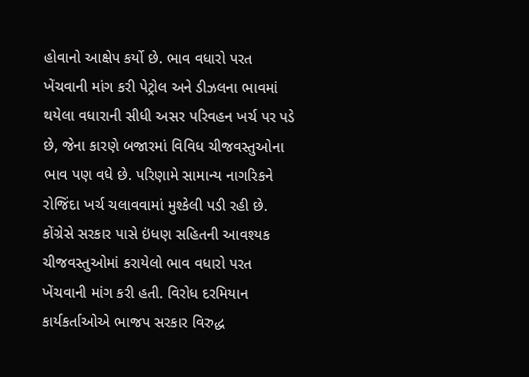હોવાનો આક્ષેપ કર્યો છે. ભાવ વધારો પરત ખેંચવાની માંગ કરી પેટ્રોલ અને ડીઝલના ભાવમાં થયેલા વધારાની સીધી અસર પરિવહન ખર્ચ પર પડે છે, જેના કારણે બજારમાં વિવિધ ચીજવસ્તુઓના ભાવ પણ વધે છે. પરિણામે સામાન્ય નાગરિકને રોજિંદા ખર્ચ ચલાવવામાં મુશ્કેલી પડી રહી છે. કોંગ્રેસે સરકાર પાસે ઇંધણ સહિતની આવશ્યક ચીજવસ્તુઓમાં કરાયેલો ભાવ વધારો પરત ખેંચવાની માંગ કરી હતી. વિરોધ દરમિયાન કાર્યકર્તાઓએ ભાજપ સરકાર વિરુદ્ધ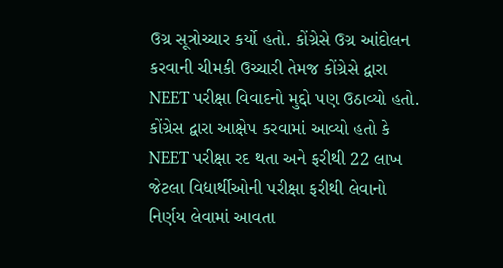ઉગ્ર સૂત્રોચ્ચાર કર્યો હતો. કોંગ્રેસે ઉગ્ર આંદોલન કરવાની ચીમકી ઉચ્ચારી તેમજ કોંગ્રેસે દ્વારા NEET પરીક્ષા વિવાદનો મુદ્દો પણ ઉઠાવ્યો હતો. કોંગ્રેસ દ્વારા આક્ષેપ કરવામાં આવ્યો હતો કે NEET પરીક્ષા રદ થતા અને ફરીથી 22 લાખ જેટલા વિદ્યાર્થીઓની પરીક્ષા ફરીથી લેવાનો નિર્ણય લેવામાં આવતા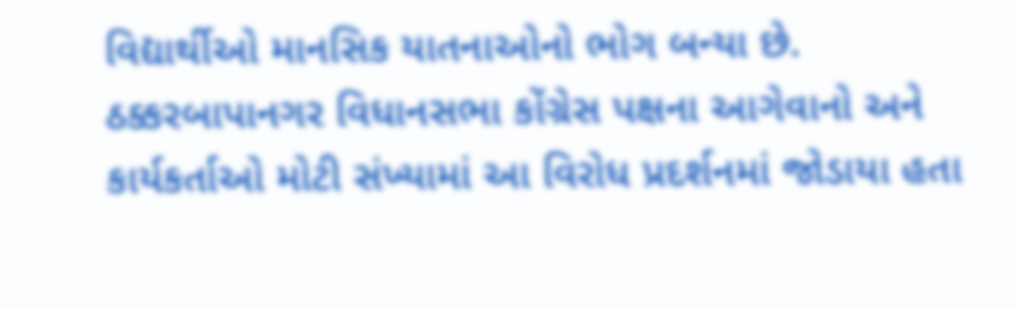વિદ્યાર્થીઓ માનસિક યાતનાઓનો ભોગ બન્યા છે. ઠક્કરબાપાનગર વિધાનસભા કોંગ્રેસ પક્ષના આગેવાનો અને કાર્યકર્તાઓ મોટી સંખ્યામાં આ વિરોધ પ્રદર્શનમાં જોડાયા હતા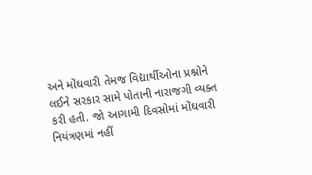અને મોંઘવારી તેમજ વિદ્યાર્થીઓના પ્રશ્નોને લઈને સરકાર સામે પોતાની નારાજગી વ્યક્ત કરી હતી. જો આગામી દિવસોમાં મોંઘવારી નિયંત્રણમાં નહીં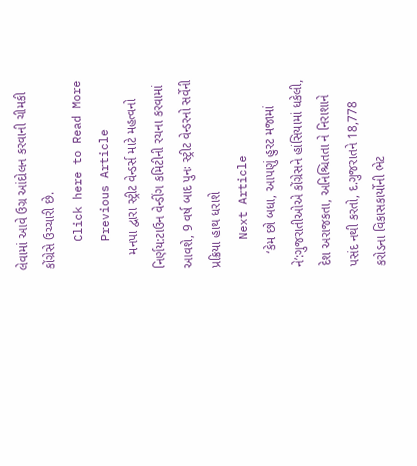લેવામાં આવે ઉગ્ર આંદોલન કરવાની ચીમકી કોંગ્રેસે ઉચ્ચારી છે.
    Click here to Read More
    Previous Article
    મનપા દ્વારા સ્ટ્રીટ વેન્ડર્સ માટે મહત્વનો નિર્ણય:ટાઉન વેન્ડીંગ કમિટીની રચના કરવામાં આવશે, 9 વર્ષ બાદ પુનઃ સ્ટ્રીટ વેન્ડરનો સર્વેની પ્રક્રિયા હાથ ધરાશે
    Next Article
    ‘કેમ છો બધા, આપણું હુરટ મજામાં ને’:ગુજરાતીઓએ કોંગ્રેસને હાંસિયામાં ધકેલી, દેશ અરાજકતા, અનિશ્ચિતતા ને નિરાશાને પસંદ નથી કરતો, દ.ગુજરાતને 18,778 કરોડના વિકાસકાર્યોની ભેટ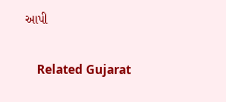આપી

    Related Gujarat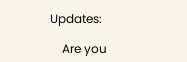Updates:

    Are you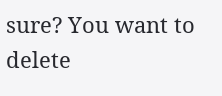sure? You want to delete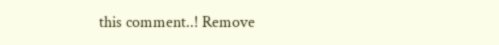this comment..! Remove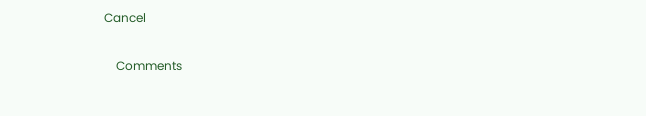Cancel

    Comments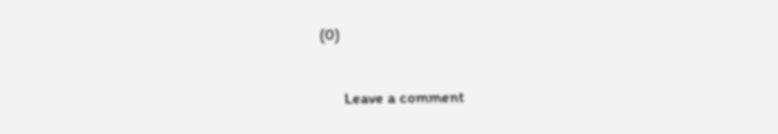(0)

      Leave a comment